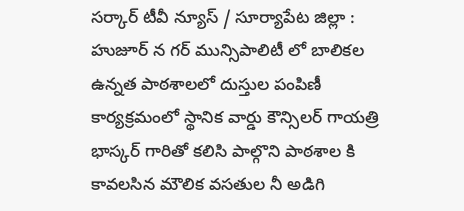సర్కార్ టీవీ న్యూస్ / సూర్యాపేట జిల్లా : హుజూర్ న గర్ మున్సిపాలిటీ లో బాలికల ఉన్నత పాఠశాలలో దుస్తుల పంపిణీ కార్యక్రమంలో స్థానిక వార్డు కౌన్సిలర్ గాయత్రి భాస్కర్ గారితో కలిసి పాల్గొని పాఠశాల కి కావలసిన మౌలిక వసతుల నీ అడిగి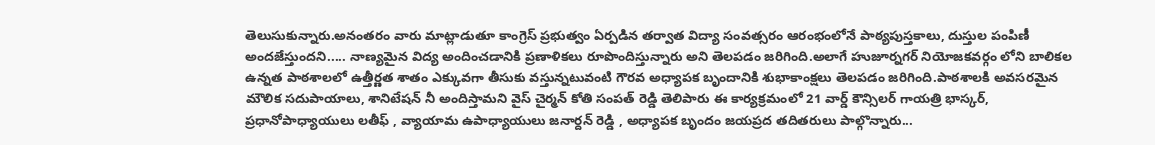తెలుసుకున్నారు.అనంతరం వారు మాట్లాడుతూ కాంగ్రెస్ ప్రభుత్వం ఏర్పడిన తర్వాత విద్యా సంవత్సరం ఆరంభంలోనే పాఠ్యపుస్తకాలు, దుస్తుల పంపిణీ అందజేస్తుందని..... నాణ్యమైన విద్య అందించడానికి ప్రణాళికలు రూపొందిస్తున్నారు అని తెలపడం జరిగింది.అలాగే హుజూర్నగర్ నియోజకవర్గం లోని బాలికల ఉన్నత పాఠశాలలో ఉత్తీర్ణత శాతం ఎక్కువగా తీసుకు వస్తున్నటువంటి గౌరవ అధ్యాపక బృందానికి శుభాకాంక్షలు తెలపడం జరిగింది.పాఠశాలకి అవసరమైన మౌలిక సదుపాయాలు, శానిటేషన్ నీ అందిస్తామని వైస్ చైర్మన్ కోతి సంపత్ రెడ్డి తెలిపారు ఈ కార్యక్రమంలో 21 వార్డ్ కౌన్సిలర్ గాయత్రి భాస్కర్, ప్రధానోపాధ్యాయులు లతీఫ్ , వ్యాయామ ఉపాధ్యాయులు జనార్దన్ రెడ్డి , అధ్యాపక బృందం జయప్రద తదితరులు పాల్గొన్నారు...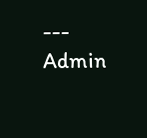---
Admin